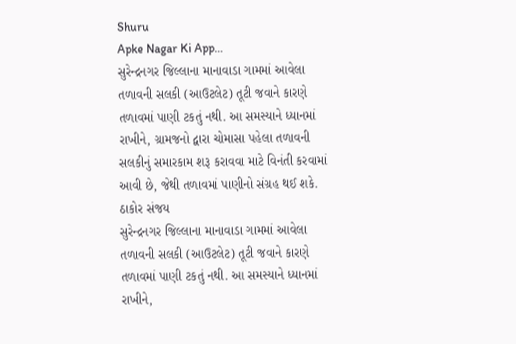Shuru
Apke Nagar Ki App…
સુરેન્દ્રનગર જિલ્લાના માનાવાડા ગામમાં આવેલા તળાવની સલકી (આઉટલેટ) તૂટી જવાને કારણે તળાવમાં પાણી ટકતું નથી. આ સમસ્યાને ધ્યાનમાં રાખીને, ગ્રામજનો દ્વારા ચોમાસા પહેલા તળાવની સલકીનું સમારકામ શરૂ કરાવવા માટે વિનંતી કરવામાં આવી છે, જેથી તળાવમાં પાણીનો સંગ્રહ થઈ શકે.
ઠાકોર સંજય
સુરેન્દ્રનગર જિલ્લાના માનાવાડા ગામમાં આવેલા તળાવની સલકી (આઉટલેટ) તૂટી જવાને કારણે તળાવમાં પાણી ટકતું નથી. આ સમસ્યાને ધ્યાનમાં રાખીને,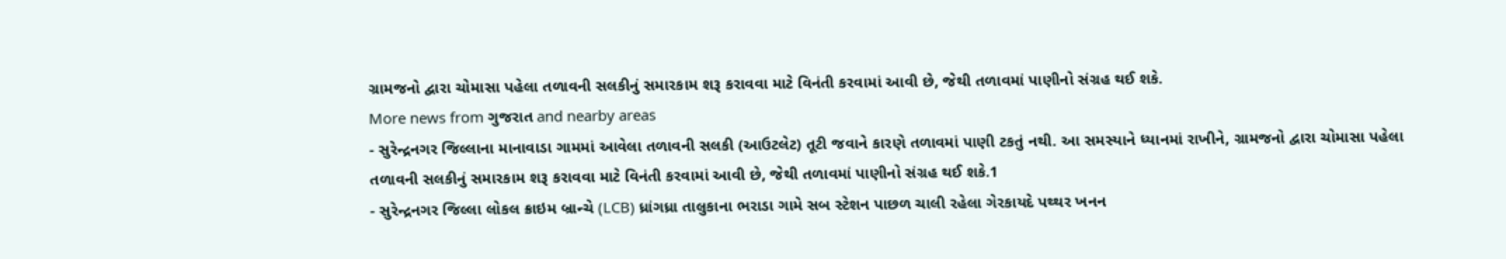ગ્રામજનો દ્વારા ચોમાસા પહેલા તળાવની સલકીનું સમારકામ શરૂ કરાવવા માટે વિનંતી કરવામાં આવી છે, જેથી તળાવમાં પાણીનો સંગ્રહ થઈ શકે.
More news from ગુજરાત and nearby areas
- સુરેન્દ્રનગર જિલ્લાના માનાવાડા ગામમાં આવેલા તળાવની સલકી (આઉટલેટ) તૂટી જવાને કારણે તળાવમાં પાણી ટકતું નથી. આ સમસ્યાને ધ્યાનમાં રાખીને, ગ્રામજનો દ્વારા ચોમાસા પહેલા તળાવની સલકીનું સમારકામ શરૂ કરાવવા માટે વિનંતી કરવામાં આવી છે, જેથી તળાવમાં પાણીનો સંગ્રહ થઈ શકે.1
- સુરેન્દ્રનગર જિલ્લા લોકલ ક્રાઇમ બ્રાન્ચે (LCB) ધ્રાંગધ્રા તાલુકાના ભરાડા ગામે સબ સ્ટેશન પાછળ ચાલી રહેલા ગેરકાયદે પથ્થર ખનન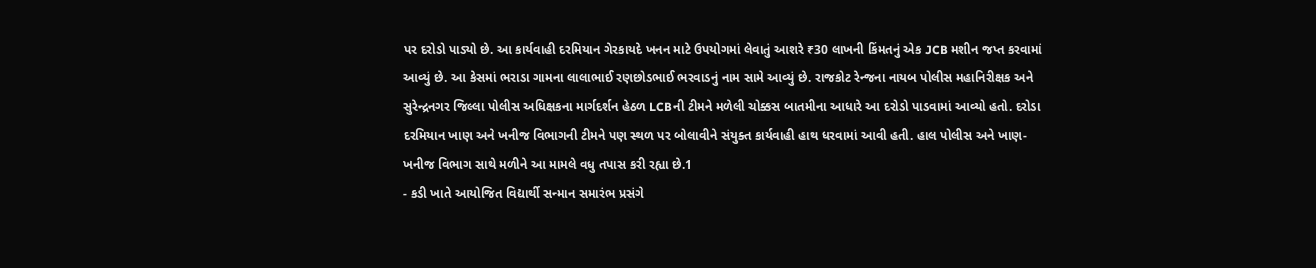પર દરોડો પાડ્યો છે. આ કાર્યવાહી દરમિયાન ગેરકાયદે ખનન માટે ઉપયોગમાં લેવાતું આશરે ₹30 લાખની કિંમતનું એક JCB મશીન જપ્ત કરવામાં આવ્યું છે. આ કેસમાં ભરાડા ગામના લાલાભાઈ રણછોડભાઈ ભરવાડનું નામ સામે આવ્યું છે. રાજકોટ રેન્જના નાયબ પોલીસ મહાનિરીક્ષક અને સુરેન્દ્રનગર જિલ્લા પોલીસ અધિક્ષકના માર્ગદર્શન હેઠળ LCBની ટીમને મળેલી ચોક્કસ બાતમીના આધારે આ દરોડો પાડવામાં આવ્યો હતો. દરોડા દરમિયાન ખાણ અને ખનીજ વિભાગની ટીમને પણ સ્થળ પર બોલાવીને સંયુક્ત કાર્યવાહી હાથ ધરવામાં આવી હતી. હાલ પોલીસ અને ખાણ-ખનીજ વિભાગ સાથે મળીને આ મામલે વધુ તપાસ કરી રહ્યા છે.1
- કડી ખાતે આયોજિત વિદ્યાર્થી સન્માન સમારંભ પ્રસંગે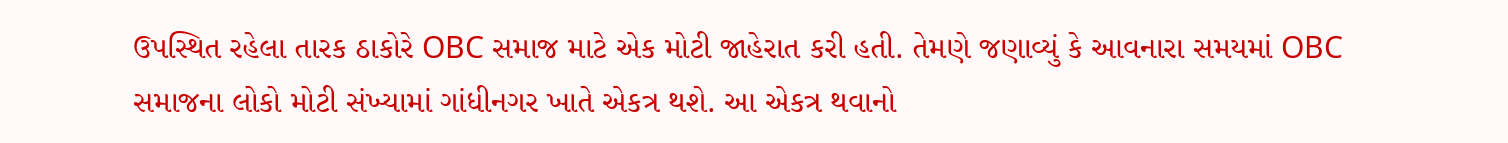ઉપસ્થિત રહેલા તારક ઠાકોરે OBC સમાજ માટે એક મોટી જાહેરાત કરી હતી. તેમણે જણાવ્યું કે આવનારા સમયમાં OBC સમાજના લોકો મોટી સંખ્યામાં ગાંધીનગર ખાતે એકત્ર થશે. આ એકત્ર થવાનો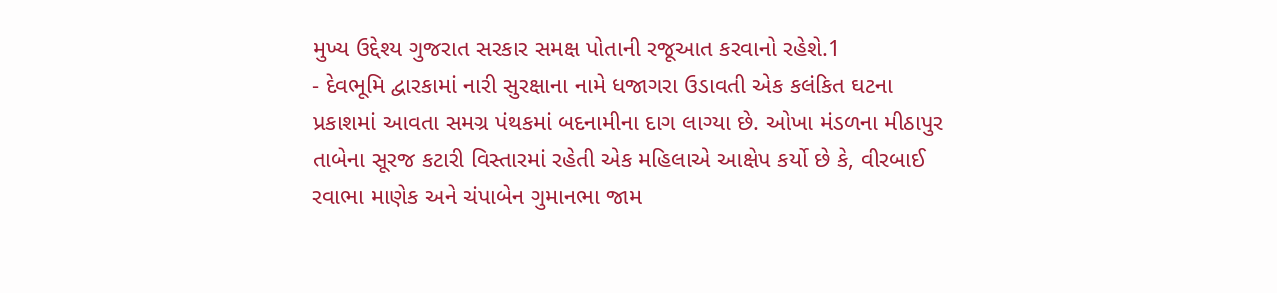મુખ્ય ઉદ્દેશ્ય ગુજરાત સરકાર સમક્ષ પોતાની રજૂઆત કરવાનો રહેશે.1
- દેવભૂમિ દ્વારકામાં નારી સુરક્ષાના નામે ધજાગરા ઉડાવતી એક કલંકિત ઘટના પ્રકાશમાં આવતા સમગ્ર પંથકમાં બદનામીના દાગ લાગ્યા છે. ઓખા મંડળના મીઠાપુર તાબેના સૂરજ કટારી વિસ્તારમાં રહેતી એક મહિલાએ આક્ષેપ કર્યો છે કે, વીરબાઈ રવાભા માણેક અને ચંપાબેન ગુમાનભા જામ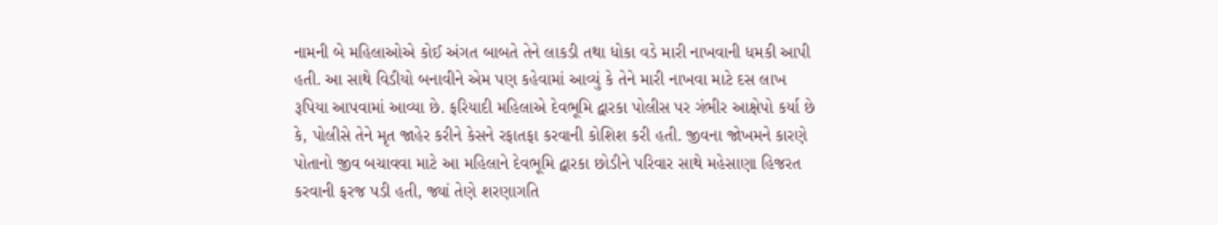નામની બે મહિલાઓએ કોઈ અંગત બાબતે તેને લાકડી તથા ધોકા વડે મારી નાખવાની ધમકી આપી હતી. આ સાથે વિડીયો બનાવીને એમ પણ કહેવામાં આવ્યું કે તેને મારી નાખવા માટે દસ લાખ રૂપિયા આપવામાં આવ્યા છે. ફરિયાદી મહિલાએ દેવભૂમિ દ્વારકા પોલીસ પર ગંભીર આક્ષેપો કર્યા છે કે, પોલીસે તેને મૃત જાહેર કરીને કેસને રફાતફા કરવાની કોશિશ કરી હતી. જીવના જોખમને કારણે પોતાનો જીવ બચાવવા માટે આ મહિલાને દેવભૂમિ દ્વારકા છોડીને પરિવાર સાથે મહેસાણા હિજરત કરવાની ફરજ પડી હતી, જ્યાં તેણે શરણાગતિ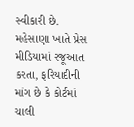સ્વીકારી છે. મહેસાણા ખાતે પ્રેસ મીડિયામાં રજૂઆત કરતા, ફરિયાદીની માંગ છે કે કોર્ટમાં ચાલી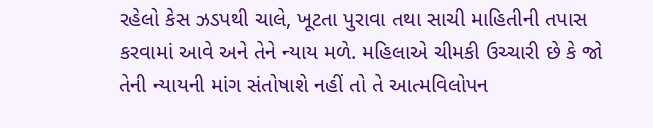રહેલો કેસ ઝડપથી ચાલે, ખૂટતા પુરાવા તથા સાચી માહિતીની તપાસ કરવામાં આવે અને તેને ન્યાય મળે. મહિલાએ ચીમકી ઉચ્ચારી છે કે જો તેની ન્યાયની માંગ સંતોષાશે નહીં તો તે આત્મવિલોપન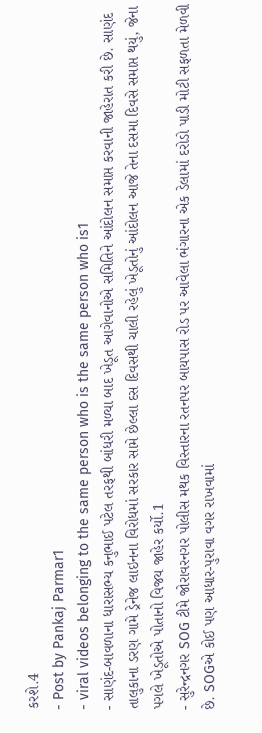કરશે.4
- Post by Pankaj Parmar1
- viral videos belonging to the same person who is the same person who is1
- સાણંદ-બાવળાના ધારાસભ્ય કનુભાઈ પટેલ તરફથી બાંધરી મળ્યા બાદ ખેડૂત આગેવાનોએ સમિતિને આંદોલન સમાપ્ત કરવાની જાહેરાત કરી છે. સાણંદ તાલુકાના ડરણ ગામે ડ્રેનેજ લાઇનના વિરોધમાં સરકાર સામે છેલ્લા દસ દિવસથી ચાલી રહેલું ખેડૂતોનું આંદોલન આજે તેના દસમા દિવસે સમાપ્ત થયું, જેના પગલે ખેડૂતોએ પોતાનો વિજય જાહેર કર્યો.1
- સુરેન્દ્રનગર SOG ટીમે જોરાવરનગર પોલીસ મથક વિસ્તારના રતનપર બાયપાસ રોડ પર આવેલા ભંગારના એક ડેલામાં દરોડો પાડી મોટી સફળતા મેળવી છે. SOGએ કોઈ પણ આધાર-પુરાવા વગર રાખવામાં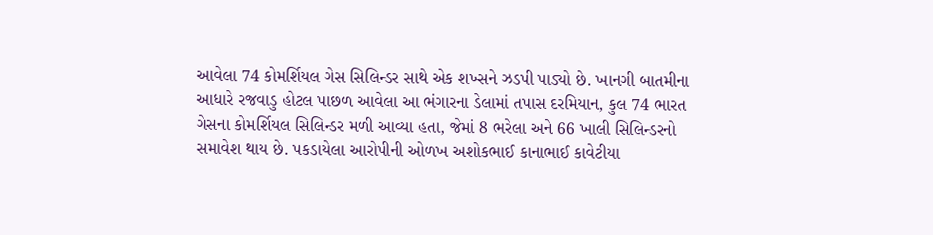આવેલા 74 કોમર્શિયલ ગેસ સિલિન્ડર સાથે એક શખ્સને ઝડપી પાડ્યો છે. ખાનગી બાતમીના આધારે રજવાડુ હોટલ પાછળ આવેલા આ ભંગારના ડેલામાં તપાસ દરમિયાન, કુલ 74 ભારત ગેસના કોમર્શિયલ સિલિન્ડર મળી આવ્યા હતા, જેમાં 8 ભરેલા અને 66 ખાલી સિલિન્ડરનો સમાવેશ થાય છે. પકડાયેલા આરોપીની ઓળખ અશોકભાઈ કાનાભાઈ કાવેટીયા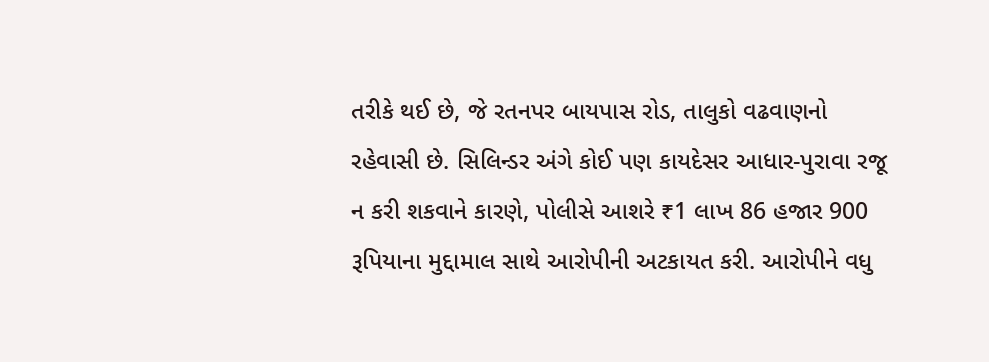તરીકે થઈ છે, જે રતનપર બાયપાસ રોડ, તાલુકો વઢવાણનો રહેવાસી છે. સિલિન્ડર અંગે કોઈ પણ કાયદેસર આધાર-પુરાવા રજૂ ન કરી શકવાને કારણે, પોલીસે આશરે ₹1 લાખ 86 હજાર 900 રૂપિયાના મુદ્દામાલ સાથે આરોપીની અટકાયત કરી. આરોપીને વધુ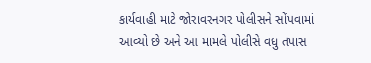કાર્યવાહી માટે જોરાવરનગર પોલીસને સોંપવામાં આવ્યો છે અને આ મામલે પોલીસે વધુ તપાસ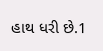હાથ ધરી છે.1